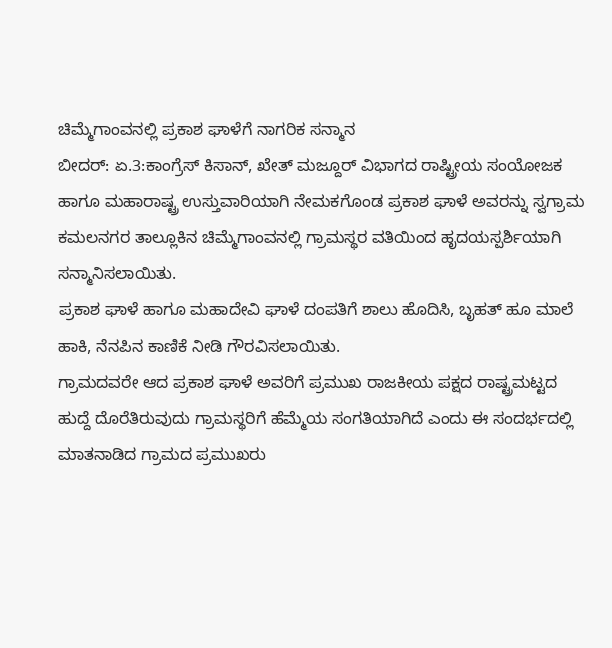ಚಿಮ್ಮೆಗಾಂವನಲ್ಲಿ ಪ್ರಕಾಶ ಘಾಳೆಗೆ ನಾಗರಿಕ ಸನ್ಮಾನ
ಬೀದರ್: ಏ.3:ಕಾಂಗ್ರೆಸ್ ಕಿಸಾನ್, ಖೇತ್ ಮಜ್ದೂರ್ ವಿಭಾಗದ ರಾಷ್ಟ್ರೀಯ ಸಂಯೋಜಕ ಹಾಗೂ ಮಹಾರಾಷ್ಟ್ರ ಉಸ್ತುವಾರಿಯಾಗಿ ನೇಮಕಗೊಂಡ ಪ್ರಕಾಶ ಘಾಳೆ ಅವರನ್ನು ಸ್ವಗ್ರಾಮ ಕಮಲನಗರ ತಾಲ್ಲೂಕಿನ ಚಿಮ್ಮೆಗಾಂವನಲ್ಲಿ ಗ್ರಾಮಸ್ಥರ ವತಿಯಿಂದ ಹೃದಯಸ್ಪರ್ಶಿಯಾಗಿ ಸನ್ಮಾನಿಸಲಾಯಿತು.
ಪ್ರಕಾಶ ಘಾಳೆ ಹಾಗೂ ಮಹಾದೇವಿ ಘಾಳೆ ದಂಪತಿಗೆ ಶಾಲು ಹೊದಿಸಿ, ಬೃಹತ್ ಹೂ ಮಾಲೆ ಹಾಕಿ, ನೆನಪಿನ ಕಾಣಿಕೆ ನೀಡಿ ಗೌರವಿಸಲಾಯಿತು.
ಗ್ರಾಮದವರೇ ಆದ ಪ್ರಕಾಶ ಘಾಳೆ ಅವರಿಗೆ ಪ್ರಮುಖ ರಾಜಕೀಯ ಪಕ್ಷದ ರಾಷ್ಟ್ರಮಟ್ಟದ ಹುದ್ದೆ ದೊರೆತಿರುವುದು ಗ್ರಾಮಸ್ಥರಿಗೆ ಹೆಮ್ಮೆಯ ಸಂಗತಿಯಾಗಿದೆ ಎಂದು ಈ ಸಂದರ್ಭದಲ್ಲಿ ಮಾತನಾಡಿದ ಗ್ರಾಮದ ಪ್ರಮುಖರು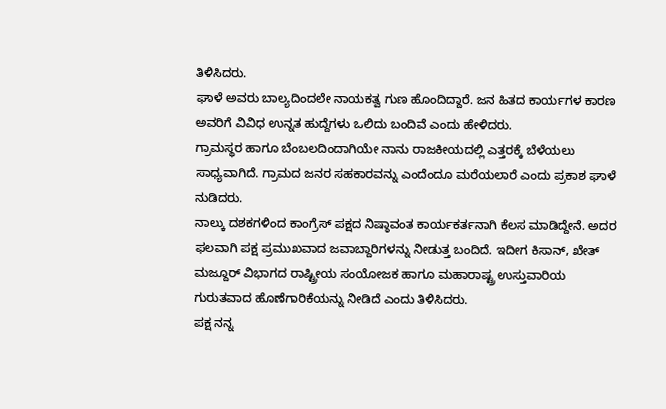ತಿಳಿಸಿದರು.
ಘಾಳೆ ಅವರು ಬಾಲ್ಯದಿಂದಲೇ ನಾಯಕತ್ವ ಗುಣ ಹೊಂದಿದ್ದಾರೆ. ಜನ ಹಿತದ ಕಾರ್ಯಗಳ ಕಾರಣ ಅವರಿಗೆ ವಿವಿಧ ಉನ್ನತ ಹುದ್ದೆಗಳು ಒಲಿದು ಬಂದಿವೆ ಎಂದು ಹೇಳಿದರು.
ಗ್ರಾಮಸ್ಥರ ಹಾಗೂ ಬೆಂಬಲದಿಂದಾಗಿಯೇ ನಾನು ರಾಜಕೀಯದಲ್ಲಿ ಎತ್ತರಕ್ಕೆ ಬೆಳೆಯಲು ಸಾಧ್ಯವಾಗಿದೆ. ಗ್ರಾಮದ ಜನರ ಸಹಕಾರವನ್ನು ಎಂದೆಂದೂ ಮರೆಯಲಾರೆ ಎಂದು ಪ್ರಕಾಶ ಘಾಳೆ ನುಡಿದರು.
ನಾಲ್ಕು ದಶಕಗಳಿಂದ ಕಾಂಗ್ರೆಸ್ ಪಕ್ಷದ ನಿಷ್ಠಾವಂತ ಕಾರ್ಯಕರ್ತನಾಗಿ ಕೆಲಸ ಮಾಡಿದ್ದೇನೆ. ಅದರ ಫಲವಾಗಿ ಪಕ್ಷ ಪ್ರಮುಖವಾದ ಜವಾಬ್ದಾರಿಗಳನ್ನು ನೀಡುತ್ತ ಬಂದಿದೆ. ಇದೀಗ ಕಿಸಾನ್, ಖೇತ್ ಮಜ್ದೂರ್ ವಿಭಾಗದ ರಾಷ್ಟ್ರೀಯ ಸಂಯೋಜಕ ಹಾಗೂ ಮಹಾರಾಷ್ಟ್ರ ಉಸ್ತುವಾರಿಯ ಗುರುತವಾದ ಹೊಣೆಗಾರಿಕೆಯನ್ನು ನೀಡಿದೆ ಎಂದು ತಿಳಿಸಿದರು.
ಪಕ್ಷ ನನ್ನ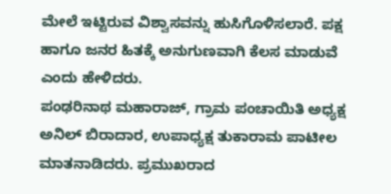ಮೇಲೆ ಇಟ್ಟಿರುವ ವಿಶ್ವಾಸವನ್ನು ಹುಸಿಗೊಳಿಸಲಾರೆ. ಪಕ್ಷ ಹಾಗೂ ಜನರ ಹಿತಕ್ಕೆ ಅನುಗುಣವಾಗಿ ಕೆಲಸ ಮಾಡುವೆ ಎಂದು ಹೇಳಿದರು.
ಪಂಢರಿನಾಥ ಮಹಾರಾಜ್, ಗ್ರಾಮ ಪಂಚಾಯಿತಿ ಅಧ್ಯಕ್ಷ ಅನಿಲ್ ಬಿರಾದಾರ, ಉಪಾಧ್ಯಕ್ಷ ತುಕಾರಾಮ ಪಾಟೀಲ ಮಾತನಾಡಿದರು. ಪ್ರಮುಖರಾದ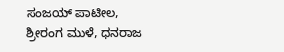ಸಂಜಯ್ ಪಾಟೀಲ, ಶ್ರೀರಂಗ ಮುಳೆ, ಧನರಾಜ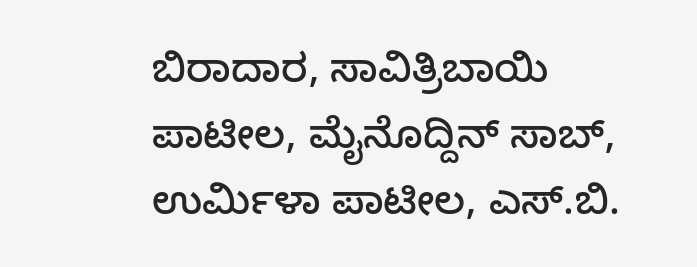ಬಿರಾದಾರ, ಸಾವಿತ್ರಿಬಾಯಿ ಪಾಟೀಲ, ಮೈನೊದ್ದಿನ್ ಸಾಬ್, ಉರ್ಮಿಳಾ ಪಾಟೀಲ, ಎಸ್.ಬಿ.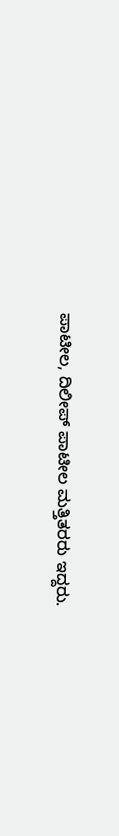ಪಾಟೀಲ, ದಿಲೀಪ್ ಪಾಟೀಲ ಮತ್ತಿತರರು ಇದ್ದರು.